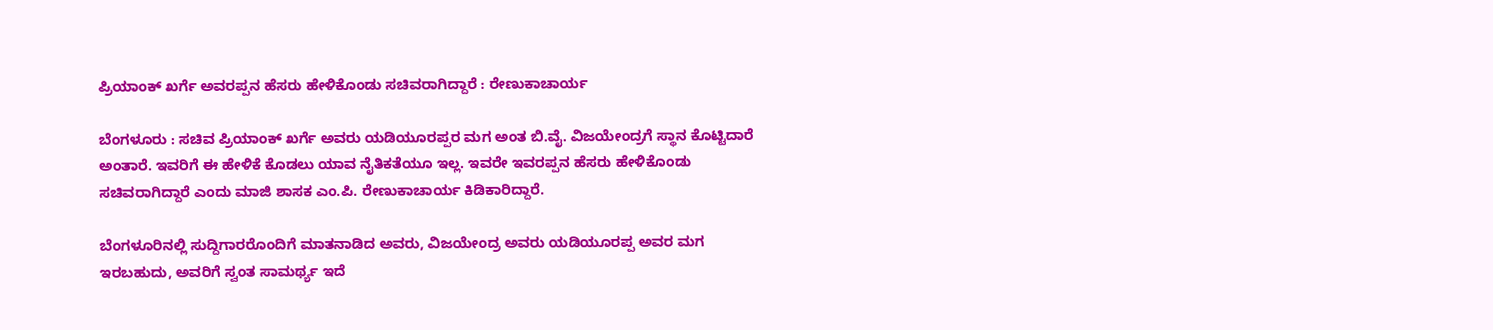ಪ್ರಿಯಾಂಕ್ ಖರ್ಗೆ ಅವರಪ್ಪನ ಹೆಸರು ಹೇಳಿಕೊಂಡು ಸಚಿವರಾಗಿದ್ದಾರೆ : ರೇಣುಕಾಚಾರ್ಯ

ಬೆಂಗಳೂರು : ಸಚಿವ ಪ್ರಿಯಾಂಕ್ ಖರ್ಗೆ ಅವರು ಯಡಿಯೂರಪ್ಪರ ಮಗ ಅಂತ ಬಿ.ವೈ. ವಿಜಯೇಂದ್ರಗೆ ಸ್ಥಾನ ಕೊಟ್ಟಿದಾರೆ ಅಂತಾರೆ. ಇವರಿಗೆ ಈ ಹೇಳಿಕೆ ಕೊಡಲು ಯಾವ ನೈತಿಕತೆಯೂ ಇಲ್ಲ. ಇವರೇ ಇವರಪ್ಪನ ಹೆಸರು ಹೇಳಿಕೊಂಡು ಸಚಿವರಾಗಿದ್ದಾರೆ ಎಂದು ಮಾಜಿ ಶಾಸಕ ಎಂ.ಪಿ. ರೇಣುಕಾಚಾರ್ಯ ಕಿಡಿಕಾರಿದ್ದಾರೆ.

ಬೆಂಗಳೂರಿನಲ್ಲಿ ಸುದ್ದಿಗಾರರೊಂದಿಗೆ ಮಾತನಾಡಿದ ಅವರು, ವಿಜಯೇಂದ್ರ ಅವರು ಯಡಿಯೂರಪ್ಪ ಅವರ ಮಗ ಇರಬಹುದು, ಅವರಿಗೆ ಸ್ವಂತ ಸಾಮರ್ಥ್ಯ ಇದೆ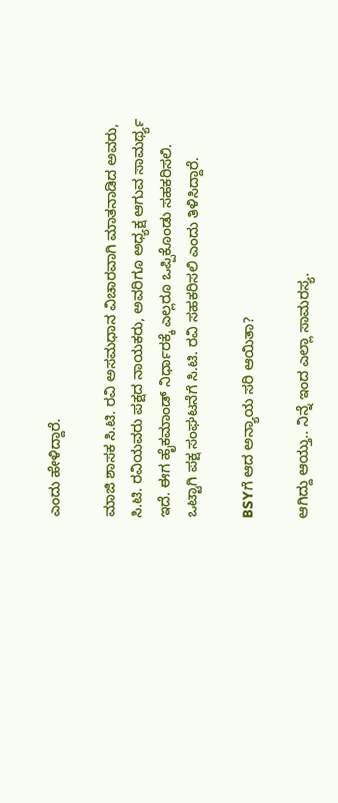ಎಂದು ಹೇಳಿದ್ದಾರೆ.

ಮಾಜಿ ಶಾಸಕ ಸಿ.ಟಿ. ರವಿ ಅಸಮಧಾನ ವಿಚಾರವಾಗಿ ಮಾತನಾಡಿದ ಅವರು, ಸಿ.ಟಿ. ರವಿಯವರು ಪಕ್ಷದ ನಾಯಕರು, ಅವರಿಗೂ ಅಧ್ಯಕ್ಷ ಆಗುವ ಸಾಮರ್ಥ್ಯ ಇದೆ. ಈಗ ಹೈಕಮಾಂಡ್ ನಿರ್ಧಾರಕ್ಕೆ ಎಲ್ಲರೂ ಒಪ್ಪಿಕೊಂಡು ಸಹಕರಿಸಲಿ. ಒಟ್ಟಾಗಿ ಪಕ್ಷ ಸಂಘಟನೆಗೆ ಸಿ.ಟಿ. ರವಿ ಸಹಕರಿಸಲಿ ಎಂದು ತಿಳಿಸಿದ್ದಾರೆ.

BSYಗೆ ಆದ ಅನ್ಯಾಯ ಸರಿ ಆಯಿತಾ?

ಆಗಿದ್ದು ಆಯ್ತು.. ನಿನ್ನೆ ಇಂದ ಎಲ್ಲಾ ಸಾಮರಸ್ಯ.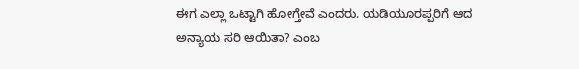ಈಗ ಎಲ್ಲಾ ಒಟ್ಟಾಗಿ ಹೋಗ್ತೇವೆ ಎಂದರು. ಯಡಿಯೂರಪ್ಪರಿಗೆ ಆದ ಅನ್ಯಾಯ ಸರಿ ಆಯಿತಾ? ಎಂಬ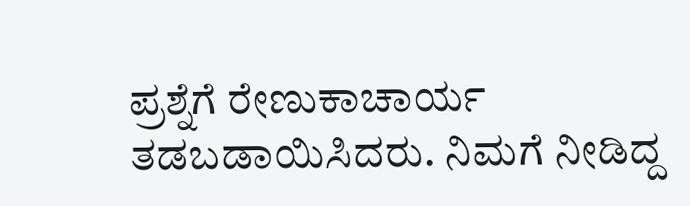ಪ್ರಶ್ನೆಗೆ ರೇಣುಕಾಚಾರ್ಯ ತಡಬಡಾಯಿಸಿದರು. ನಿಮಗೆ ನೀಡಿದ್ದ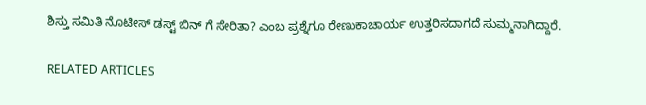ಶಿಸ್ತು ಸಮಿತಿ ನೊಟೀಸ್ ಡಸ್ಟ್ ಬಿನ್ ಗೆ ಸೇರಿತಾ? ಎಂಬ ಪ್ರಶ್ನೆಗೂ ರೇಣುಕಾಚಾರ್ಯ ಉತ್ತರಿಸದಾಗದೆ ಸುಮ್ಮನಾಗಿದ್ದಾರೆ.

RELATED ARTICLES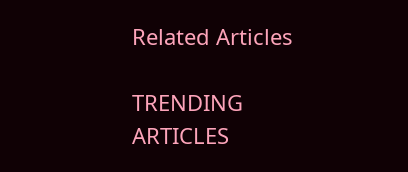Related Articles

TRENDING ARTICLES